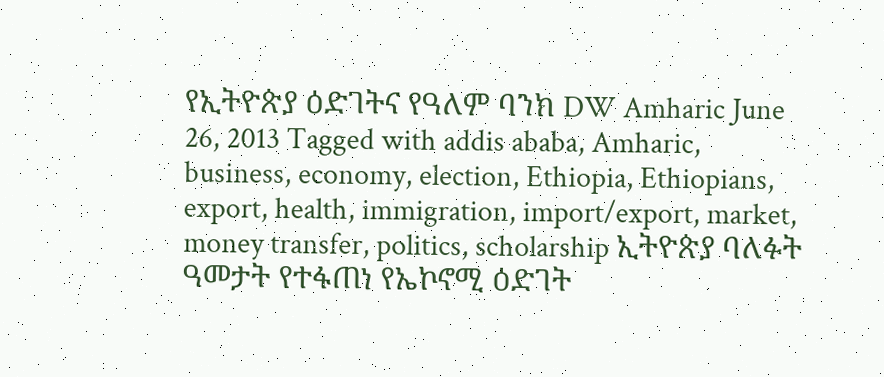የኢትዮጵያ ዕድገትና የዓለም ባንክ DW Amharic June 26, 2013 Tagged with addis ababa, Amharic, business, economy, election, Ethiopia, Ethiopians, export, health, immigration, import/export, market, money transfer, politics, scholarship ኢትዮጵያ ባለፉት ዓመታት የተፋጠነ የኤኮኖሚ ዕድገት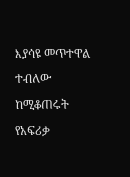እያሳዩ መጥተዋል ተብለው ከሚቆጠሩት የአፍሪቃ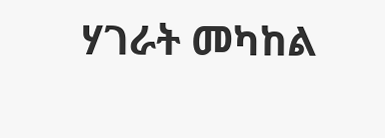ሃገራት መካከል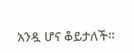አንዷ ሆና ቆይታለች።